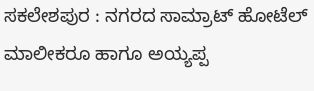ಸಕಲೇಶಪುರ : ನಗರದ ಸಾಮ್ರಾಟ್ ಹೋಟೆಲ್ ಮಾಲೀಕರೂ ಹಾಗೂ ಅಯ್ಯಪ್ಪ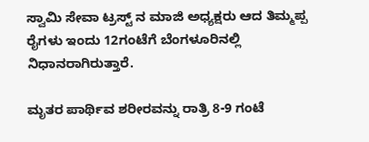ಸ್ವಾಮಿ ಸೇವಾ ಟ್ರಸ್ಟ್ ನ ಮಾಜಿ ಅಧ್ಯಕ್ಷರು ಆದ ತಿಮ್ಮಪ್ಪ ರೈಗಳು ಇಂದು 12ಗಂಟೆಗೆ ಬೆಂಗಳೂರಿನಲ್ಲಿ ನಿಧಾನರಾಗಿರುತ್ತಾರೆ.

ಮೃತರ ಪಾರ್ಥಿವ ಶರೀರವನ್ನು ರಾತ್ರಿ 8-9 ಗಂಟೆ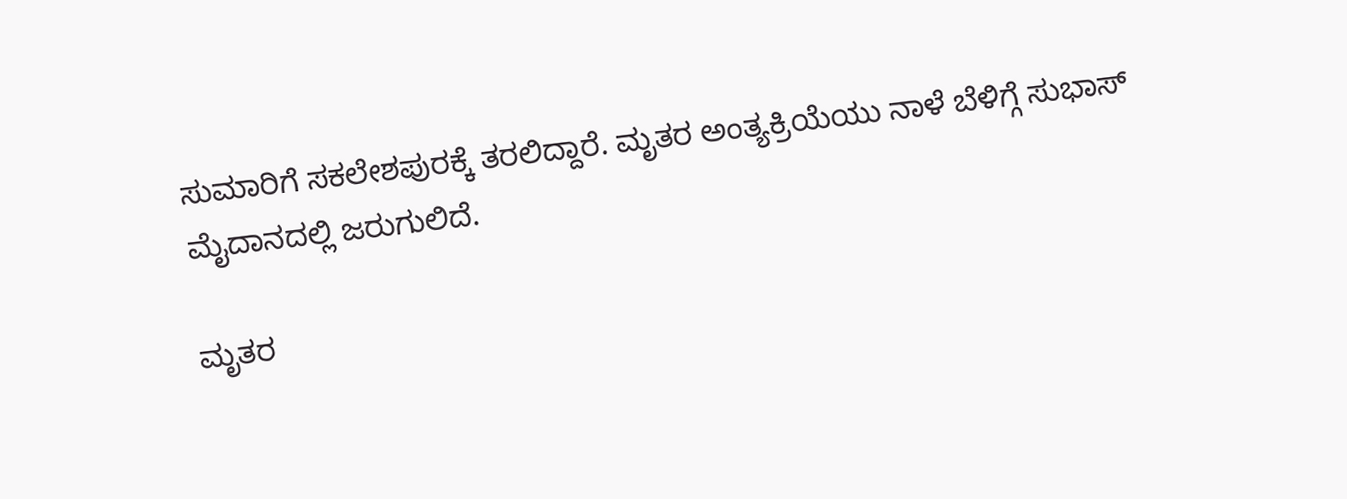ಸುಮಾರಿಗೆ ಸಕಲೇಶಪುರಕ್ಕೆ ತರಲಿದ್ದಾರೆ. ಮೃತರ ಅಂತ್ಯಕ್ರಿಯೆಯು ನಾಳೆ ಬೆಳಿಗ್ಗೆ ಸುಭಾಸ್ ಮೈದಾನದಲ್ಲಿ ಜರುಗುಲಿದೆ.

ಮೃತರ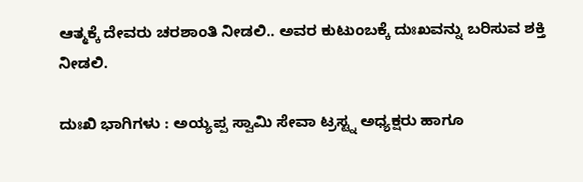ಆತ್ಮಕ್ಕೆ ದೇವರು ಚರಶಾಂತಿ ನೀಡಲಿ.. ಅವರ ಕುಟುಂಬಕ್ಕೆ ದುಃಖವನ್ನು ಬರಿಸುವ ಶಕ್ತಿ ನೀಡಲಿ.

ದುಃಖಿ ಭಾಗಿಗಳು : ಅಯ್ಯಪ್ಪ ಸ್ವಾಮಿ ಸೇವಾ ಟ್ರಸ್ಟ್ನ ಅಧ್ಯಕ್ಷರು ಹಾಗೂ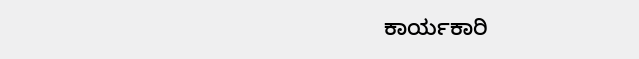ಕಾರ್ಯಕಾರಿ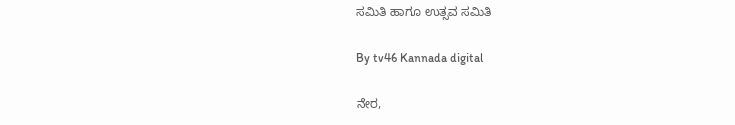ಸಮಿತಿ ಹಾಗೂ ಉತ್ಸವ ಸಮಿತಿ

By tv46 Kannada digital

ನೇರ,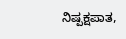ನಿಷ್ಪಕ್ಷಪಾತ,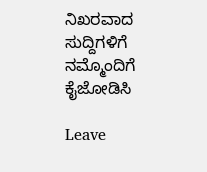ನಿಖರವಾದ ಸುದ್ದಿಗಳಿಗೆ ನಮ್ಮೊಂದಿಗೆ ಕೈಜೋಡಿಸಿ

Leave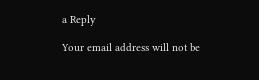a Reply

Your email address will not be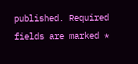published. Required fields are marked *